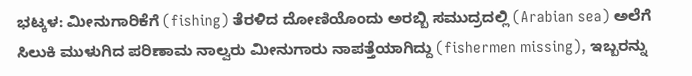ಭಟ್ಕಳ: ಮೀನುಗಾರಿಕೆಗೆ (fishing) ತೆರಳಿದ ದೋಣಿಯೊಂದು ಅರಬ್ಬಿ ಸಮುದ್ರದಲ್ಲಿ (Arabian sea) ಅಲೆಗೆ ಸಿಲುಕಿ ಮುಳುಗಿದ ಪರಿಣಾಮ ನಾಲ್ವರು ಮೀನುಗಾರು ನಾಪತ್ತೆಯಾಗಿದ್ದು (fishermen missing), ಇಬ್ಬರನ್ನು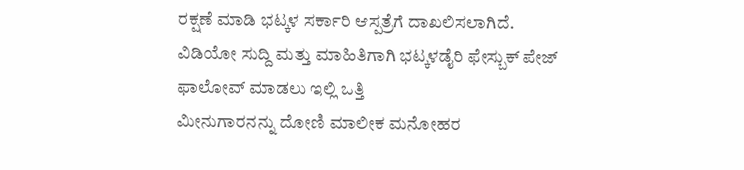ರಕ್ಷಣೆ ಮಾಡಿ ಭಟ್ಕಳ ಸರ್ಕಾರಿ ಆಸ್ಪತ್ರೆಗೆ ದಾಖಲಿಸಲಾಗಿದೆ.
ವಿಡಿಯೋ ಸುದ್ದಿ ಮತ್ತು ಮಾಹಿತಿಗಾಗಿ ಭಟ್ಕಳಡೈರಿ ಫೇಸ್ಬುಕ್ ಪೇಜ್ ಫಾಲೋವ್ ಮಾಡಲು ಇಲ್ಲಿ ಒತ್ತಿ
ಮೀನುಗಾರನನ್ನು ದೋಣಿ ಮಾಲೀಕ ಮನೋಹರ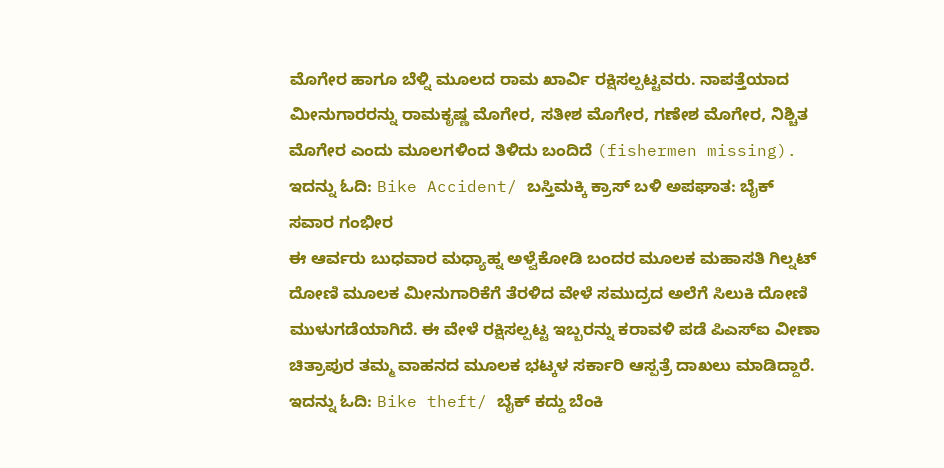ಮೊಗೇರ ಹಾಗೂ ಬೆಳ್ನಿ ಮೂಲದ ರಾಮ ಖಾರ್ವಿ ರಕ್ಷಿಸಲ್ಪಟ್ಟವರು. ನಾಪತ್ತೆಯಾದ ಮೀನುಗಾರರನ್ನು ರಾಮಕೃಷ್ಣ ಮೊಗೇರ, ಸತೀಶ ಮೊಗೇರ, ಗಣೇಶ ಮೊಗೇರ, ನಿಶ್ಚಿತ ಮೊಗೇರ ಎಂದು ಮೂಲಗಳಿಂದ ತಿಳಿದು ಬಂದಿದೆ (fishermen missing).
ಇದನ್ನು ಓದಿ: Bike Accident/ ಬಸ್ತಿಮಕ್ಕಿ ಕ್ರಾಸ್ ಬಳಿ ಅಪಘಾತ: ಬೈಕ್ ಸವಾರ ಗಂಭೀರ
ಈ ಆರ್ವರು ಬುಧವಾರ ಮಧ್ಯಾಹ್ನ ಅಳ್ವೆಕೋಡಿ ಬಂದರ ಮೂಲಕ ಮಹಾಸತಿ ಗಿಲ್ನಟ್ ದೋಣಿ ಮೂಲಕ ಮೀನುಗಾರಿಕೆಗೆ ತೆರಳಿದ ವೇಳೆ ಸಮುದ್ರದ ಅಲೆಗೆ ಸಿಲುಕಿ ದೋಣಿ ಮುಳುಗಡೆಯಾಗಿದೆ. ಈ ವೇಳೆ ರಕ್ಷಿಸಲ್ಪಟ್ಟ ಇಬ್ಬರನ್ನು ಕರಾವಳಿ ಪಡೆ ಪಿಎಸ್ಐ ವೀಣಾ ಚಿತ್ರಾಪುರ ತಮ್ಮ ವಾಹನದ ಮೂಲಕ ಭಟ್ಕಳ ಸರ್ಕಾರಿ ಆಸ್ಪತ್ರೆ ದಾಖಲು ಮಾಡಿದ್ದಾರೆ.
ಇದನ್ನು ಓದಿ: Bike theft/ ಬೈಕ್ ಕದ್ದು ಬೆಂಕಿ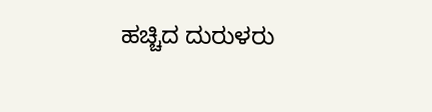ಹಚ್ಚಿದ ದುರುಳರು